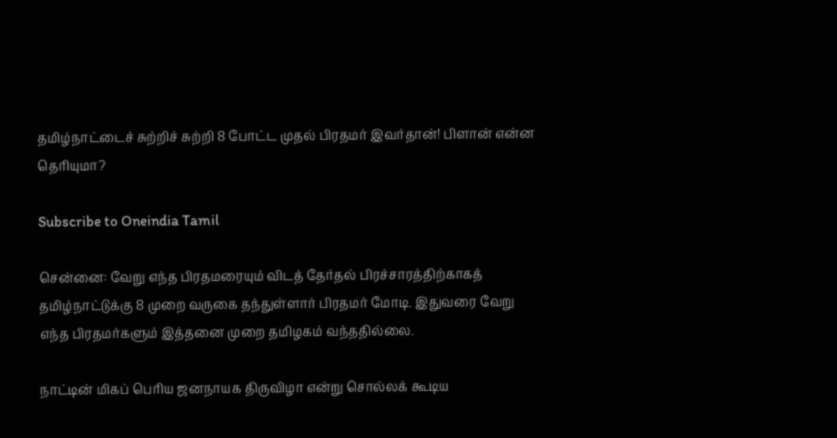தமிழ்நாட்டைச் சுற்றிச் சுற்றி 8 போட்ட முதல் பிரதமர் இவர்தான்! பிளான் என்ன தெரியுமா?

Subscribe to Oneindia Tamil

சென்னை: வேறு எந்த பிரதமரையும் விடத் தேர்தல் பிரச்சாரத்திற்காகத் தமிழ்நாட்டுக்கு 8 முறை வருகை தந்துள்ளார் பிரதமர் மோடி. இதுவரை வேறு எந்த பிரதமர்களும் இத்தனை முறை தமிழகம் வந்ததில்லை.

நாட்டின் மிகப் பெரிய ஜனநாயக திருவிழா என்று சொல்லக் கூடிய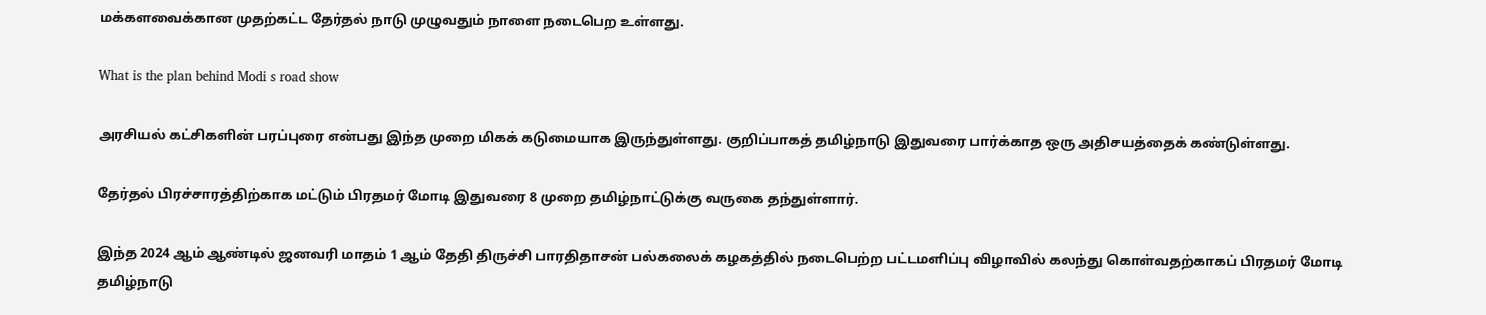மக்களவைக்கான முதற்கட்ட தேர்தல் நாடு முழுவதும் நாளை நடைபெற உள்ளது.

What is the plan behind Modi s road show

அரசியல் கட்சிகளின் பரப்புரை என்பது இந்த முறை மிகக் கடுமையாக இருந்துள்ளது. குறிப்பாகத் தமிழ்நாடு இதுவரை பார்க்காத ஒரு அதிசயத்தைக் கண்டுள்ளது.

தேர்தல் பிரச்சாரத்திற்காக மட்டும் பிரதமர் மோடி இதுவரை 8 முறை தமிழ்நாட்டுக்கு வருகை தந்துள்ளார்.

இந்த 2024 ஆம் ஆண்டில் ஜனவரி மாதம் 1 ஆம் தேதி திருச்சி பாரதிதாசன் பல்கலைக் கழகத்தில் நடைபெற்ற பட்டமளிப்பு விழாவில் கலந்து கொள்வதற்காகப் பிரதமர் மோடி தமிழ்நாடு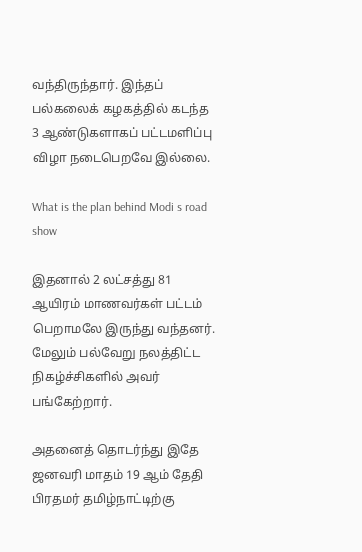வந்திருந்தார். இந்தப் பல்கலைக் கழகத்தில் கடந்த 3 ஆண்டுகளாகப் பட்டமளிப்பு விழா நடைபெறவே இல்லை.

What is the plan behind Modi s road show

இதனால் 2 லட்சத்து 81 ஆயிரம் மாணவர்கள் பட்டம் பெறாமலே இருந்து வந்தனர். மேலும் பல்வேறு நலத்திட்ட நிகழ்ச்சிகளில் அவர் பங்கேற்றார்.

அதனைத் தொடர்ந்து இதே ஜனவரி மாதம் 19 ஆம் தேதி பிரதமர் தமிழ்நாட்டிற்கு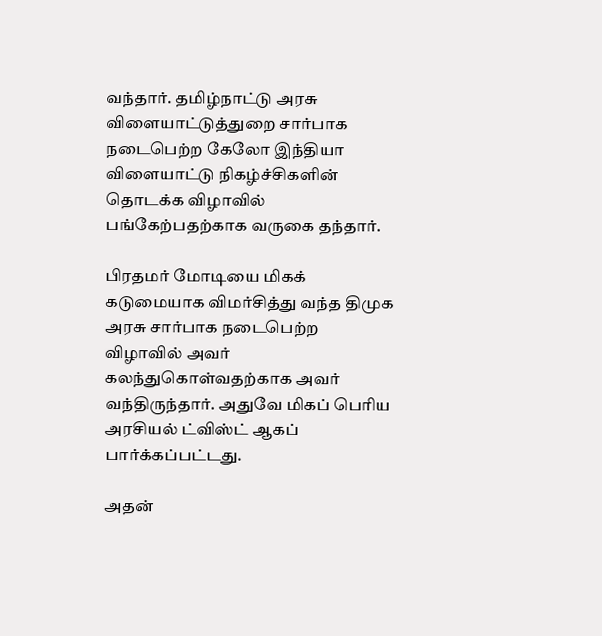வந்தார். தமிழ்நாட்டு அரசு விளையாட்டுத்துறை சார்பாக நடைபெற்ற கேலோ இந்தியா விளையாட்டு நிகழ்ச்சிகளின் தொடக்க விழாவில் பங்கேற்பதற்காக வருகை தந்தார்.

பிரதமர் மோடியை மிகக் கடுமையாக விமர்சித்து வந்த திமுக அரசு சார்பாக நடைபெற்ற விழாவில் அவர் கலந்துகொள்வதற்காக அவர் வந்திருந்தார். அதுவே மிகப் பெரிய அரசியல் ட்விஸ்ட் ஆகப் பார்க்கப்பட்டது.

அதன்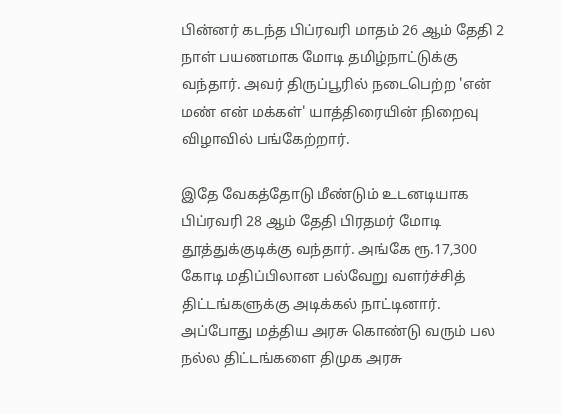பின்னர் கடந்த பிப்ரவரி மாதம் 26 ஆம் தேதி 2 நாள் பயணமாக மோடி தமிழ்நாட்டுக்கு வந்தார். அவர் திருப்பூரில் நடைபெற்ற 'என் மண் என் மக்கள்' யாத்திரையின் நிறைவு விழாவில் பங்கேற்றார்.

இதே வேகத்தோடு மீண்டும் உடனடியாக பிப்ரவரி 28 ஆம் தேதி பிரதமர் மோடி தூத்துக்குடிக்கு வந்தார். அங்கே ரூ.17,300 கோடி மதிப்பிலான பல்வேறு வளர்ச்சித் திட்டங்களுக்கு அடிக்கல் நாட்டினார். அப்போது மத்திய அரசு கொண்டு வரும் பல நல்ல திட்டங்களை திமுக அரசு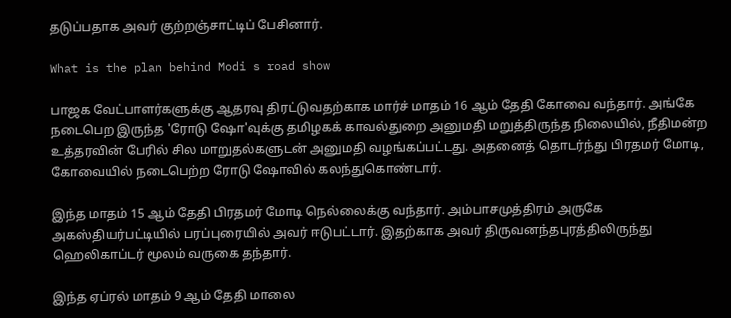தடுப்பதாக அவர் குற்றஞ்சாட்டிப் பேசினார்.

What is the plan behind Modi s road show

பாஜக வேட்பாளர்களுக்கு ஆதரவு திரட்டுவதற்காக மார்ச் மாதம் 16 ஆம் தேதி கோவை வந்தார். அங்கே நடைபெற இருந்த 'ரோடு ஷோ'வுக்கு தமிழகக் காவல்துறை அனுமதி மறுத்திருந்த நிலையில், நீதிமன்ற உத்தரவின் பேரில் சில மாறுதல்களுடன் அனுமதி வழங்கப்பட்டது. அதனைத் தொடர்ந்து பிரதமர் மோடி, கோவையில் நடைபெற்ற ரோடு ஷோவில் கலந்துகொண்டார்.

இந்த மாதம் 15 ஆம் தேதி பிரதமர் மோடி நெல்லைக்கு வந்தார். அம்பாசமுத்திரம் அருகே அகஸ்தியர்பட்டியில் பரப்புரையில் அவர் ஈடுபட்டார். இதற்காக அவர் திருவனந்தபுரத்திலிருந்து ஹெலிகாப்டர் மூலம் வருகை தந்தார்.

இந்த ஏப்ரல் மாதம் 9 ஆம் தேதி மாலை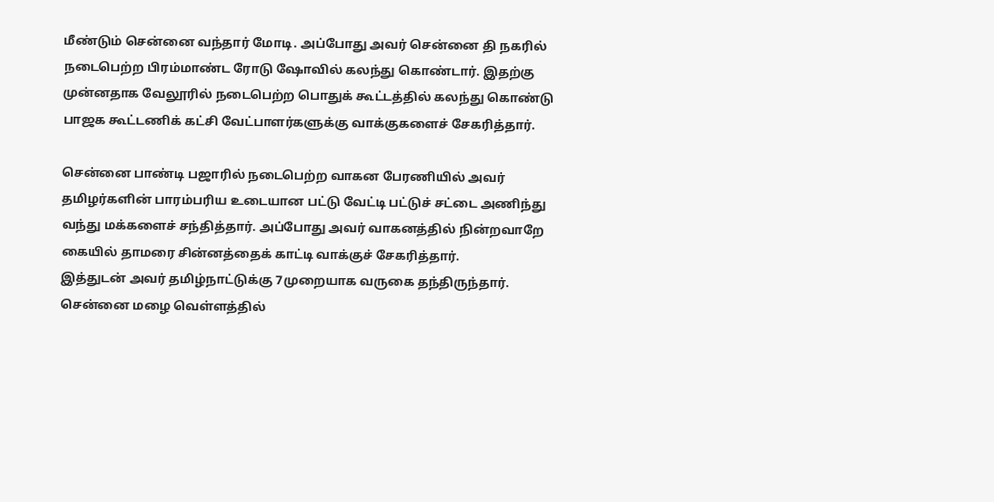மீண்டும் சென்னை வந்தார் மோடி. அப்போது அவர் சென்னை தி நகரில் நடைபெற்ற பிரம்மாண்ட ரோடு ஷோவில் கலந்து கொண்டார். இதற்கு முன்னதாக வேலூரில் நடைபெற்ற பொதுக் கூட்டத்தில் கலந்து கொண்டு பாஜக கூட்டணிக் கட்சி வேட்பாளர்களுக்கு வாக்குகளைச் சேகரித்தார்.

சென்னை பாண்டி பஜாரில் நடைபெற்ற வாகன பேரணியில் அவர் தமிழர்களின் பாரம்பரிய உடையான பட்டு வேட்டி பட்டுச் சட்டை அணிந்து வந்து மக்களைச் சந்தித்தார். அப்போது அவர் வாகனத்தில் நின்றவாறே கையில் தாமரை சின்னத்தைக் காட்டி வாக்குச் சேகரித்தார்.
இத்துடன் அவர் தமிழ்நாட்டுக்கு 7முறையாக வருகை தந்திருந்தார். சென்னை மழை வெள்ளத்தில்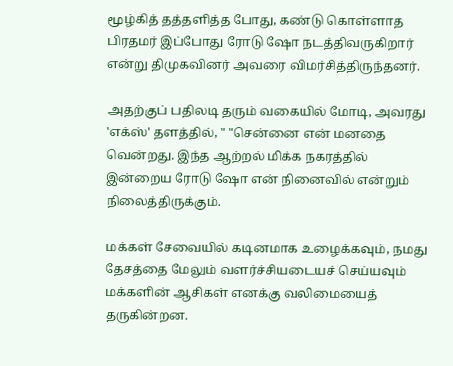மூழ்கித் தத்தளித்த போது, கண்டு கொள்ளாத பிரதமர் இப்போது ரோடு ஷோ நடத்திவருகிறார் என்று திமுகவினர் அவரை விமர்சித்திருந்தனர்.

அதற்குப் பதிலடி தரும் வகையில் மோடி, அவரது 'எக்ஸ்' தளத்தில், " "சென்னை என் மனதை வென்றது. இந்த ஆற்றல் மிக்க நகரத்தில் இன்றைய ரோடு ஷோ என் நினைவில் என்றும் நிலைத்திருக்கும்.

மக்கள் சேவையில் கடினமாக உழைக்கவும், நமது தேசத்தை மேலும் வளர்ச்சியடையச் செய்யவும் மக்களின் ஆசிகள் எனக்கு வலிமையைத் தருகின்றன.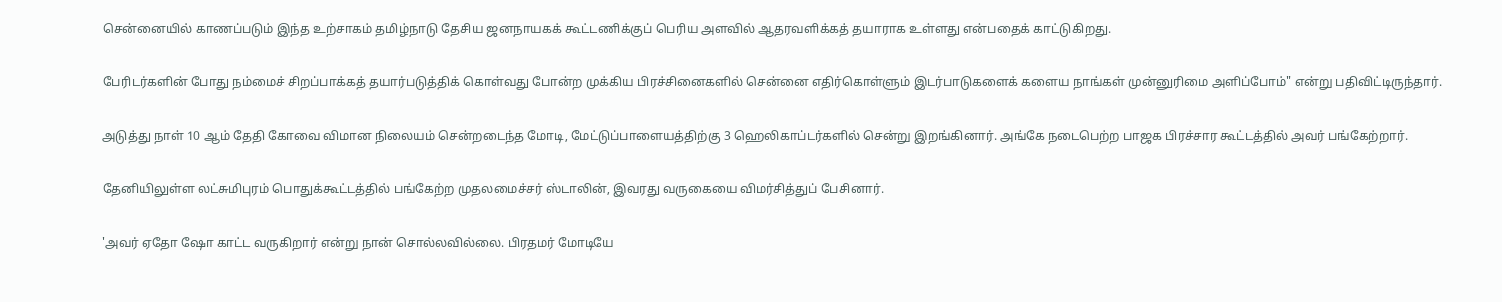சென்னையில் காணப்படும் இந்த உற்சாகம் தமிழ்நாடு தேசிய ஜனநாயகக் கூட்டணிக்குப் பெரிய அளவில் ஆதரவளிக்கத் தயாராக உள்ளது என்பதைக் காட்டுகிறது.

பேரிடர்களின் போது நம்மைச் சிறப்பாக்கத் தயார்படுத்திக் கொள்வது போன்ற முக்கிய பிரச்சினைகளில் சென்னை எதிர்கொள்ளும் இடர்பாடுகளைக் களைய நாங்கள் முன்னுரிமை அளிப்போம்" என்று பதிவிட்டிருந்தார்.

அடுத்து நாள் 10 ஆம் தேதி கோவை விமான நிலையம் சென்றடைந்த மோடி, மேட்டுப்பாளையத்திற்கு 3 ஹெலிகாப்டர்களில் சென்று இறங்கினார். அங்கே நடைபெற்ற பாஜக பிரச்சார கூட்டத்தில் அவர் பங்கேற்றார்.

தேனியிலுள்ள லட்சுமிபுரம் பொதுக்கூட்டத்தில் பங்கேற்ற முதலமைச்சர் ஸ்டாலின், இவரது வருகையை விமர்சித்துப் பேசினார்.

'அவர் ஏதோ ஷோ காட்ட வருகிறார் என்று நான் சொல்லவில்லை. பிரதமர் மோடியே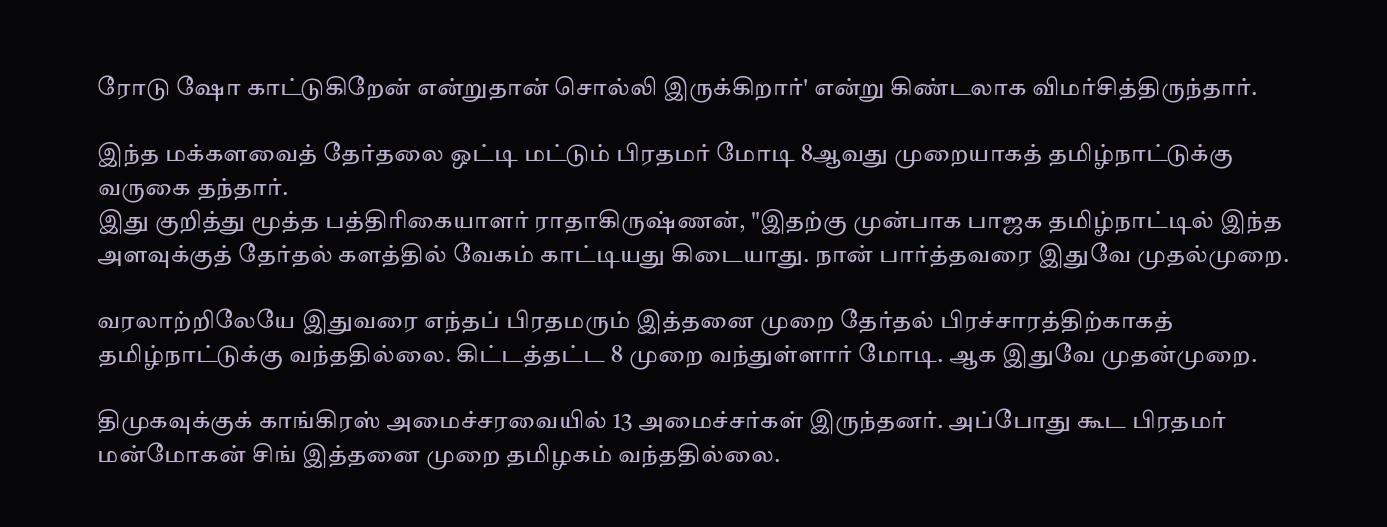ரோடு ஷோ காட்டுகிறேன் என்றுதான் சொல்லி இருக்கிறார்' என்று கிண்டலாக விமர்சித்திருந்தார்.

இந்த மக்களவைத் தேர்தலை ஒட்டி மட்டும் பிரதமர் மோடி 8ஆவது முறையாகத் தமிழ்நாட்டுக்கு வருகை தந்தார்.
இது குறித்து மூத்த பத்திரிகையாளர் ராதாகிருஷ்ணன், "இதற்கு முன்பாக பாஜக தமிழ்நாட்டில் இந்த அளவுக்குத் தேர்தல் களத்தில் வேகம் காட்டியது கிடையாது. நான் பார்த்தவரை இதுவே முதல்முறை.

வரலாற்றிலேயே இதுவரை எந்தப் பிரதமரும் இத்தனை முறை தேர்தல் பிரச்சாரத்திற்காகத் தமிழ்நாட்டுக்கு வந்ததில்லை. கிட்டத்தட்ட 8 முறை வந்துள்ளார் மோடி. ஆக இதுவே முதன்முறை.

திமுகவுக்குக் காங்கிரஸ் அமைச்சரவையில் 13 அமைச்சர்கள் இருந்தனர். அப்போது கூட பிரதமர் மன்மோகன் சிங் இத்தனை முறை தமிழகம் வந்ததில்லை.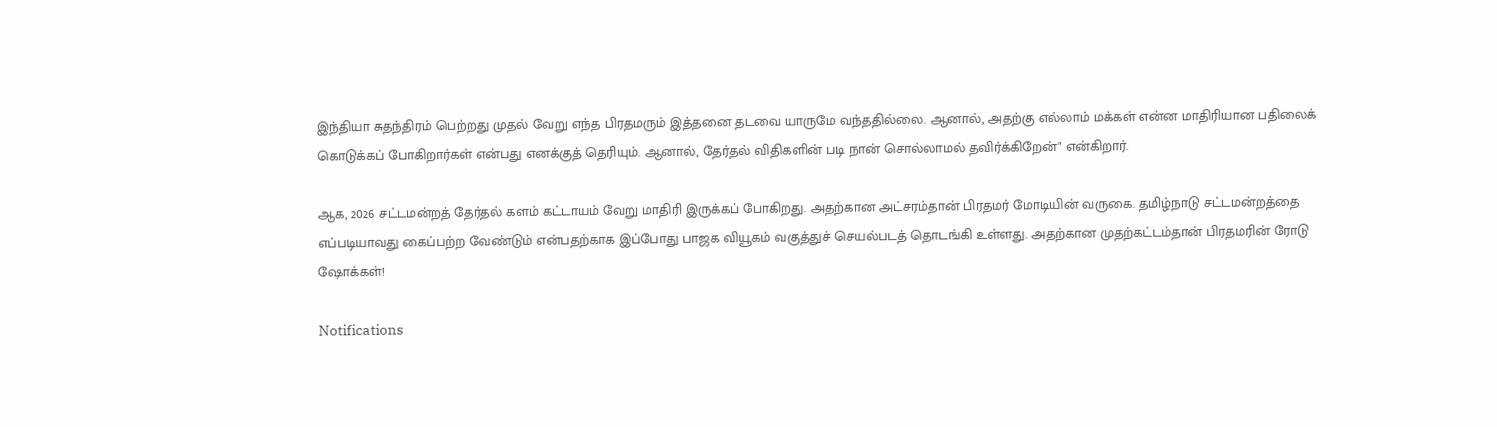இந்தியா சுதந்திரம் பெற்றது முதல் வேறு எந்த பிரதமரும் இத்தனை தடவை யாருமே வந்ததில்லை. ஆனால், அதற்கு எல்லாம் மக்கள் என்ன மாதிரியான பதிலைக் கொடுக்கப் போகிறார்கள் என்பது எனக்குத் தெரியும். ஆனால், தேர்தல் விதிகளின் படி நான் சொல்லாமல் தவிர்க்கிறேன்" என்கிறார்.

ஆக, 2026 சட்டமன்றத் தேர்தல் களம் கட்டாயம் வேறு மாதிரி இருக்கப் போகிறது. அதற்கான அட்சரம்தான் பிரதமர் மோடியின் வருகை. தமிழ்நாடு சட்டமன்றத்தை எப்படியாவது கைப்பற்ற வேண்டும் என்பதற்காக இப்போது பாஜக வியூகம் வகுத்துச் செயல்படத் தொடங்கி உள்ளது. அதற்கான முதற்கட்டம்தான் பிரதமரின் ரோடு ஷோக்கள்!

Notifications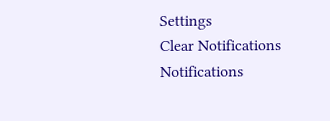Settings
Clear Notifications
Notifications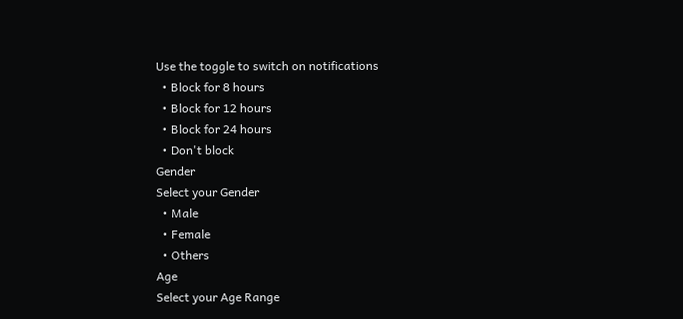Use the toggle to switch on notifications
  • Block for 8 hours
  • Block for 12 hours
  • Block for 24 hours
  • Don't block
Gender
Select your Gender
  • Male
  • Female
  • Others
Age
Select your Age Range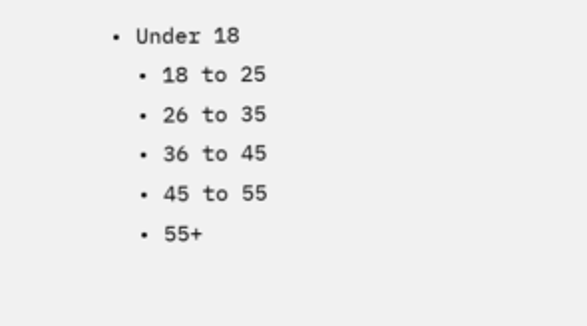• Under 18
  • 18 to 25
  • 26 to 35
  • 36 to 45
  • 45 to 55
  • 55+